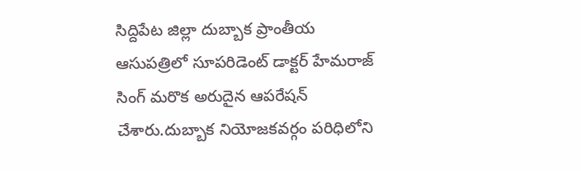సిద్దిపేట జిల్లా దుబ్బాక ప్రాంతీయ ఆసుపత్రిలో సూపరిడెంట్ డాక్టర్ హేమరాజ్ సింగ్ మరొక అరుదైన ఆపరేషన్ చేశారు.దుబ్బాక నియోజకవర్గం పరిధిలోని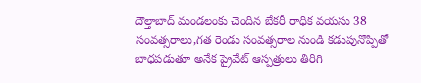దౌల్తాబాద్ మండలంకు చెందిన బేకరీ రాధిక వయసు 38 సంవత్సరాలు,గత రెండు సంవత్సరాల నుండి కడుపునొప్పితో బాధపడుతూ అనేక ప్రైవేట్ ఆస్పత్రులు తిరిగి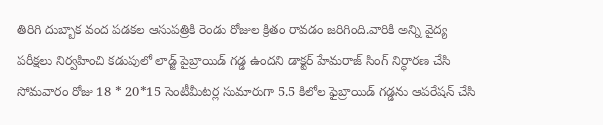తిరిగి దుబ్బాక వంద పడకల ఆసుపత్రికి రెండు రోజుల క్రితం రావడం జరిగింది.వారికి అన్ని వైద్య పరీక్షలు నిర్వహించి కడుపులో లాడ్జ్ పైబ్రాయిడ్ గడ్డ ఉందని డాక్టర్ హేమరాజ్ సింగ్ నిర్ధారణ చేసి సోమవారం రోజు 18 * 20*15 సెంటీమీటర్ల సుమారుగా 5.5 కిలోల ఫైబ్రాయిడ్ గడ్డను ఆపరేషన్ చేసి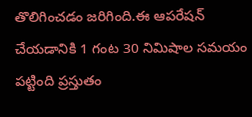తొలిగించడం జరిగింది.ఈ ఆపరేషన్ చేయడానికి 1 గంట 30 నిమిషాల సమయం పట్టింది ప్రస్తుతం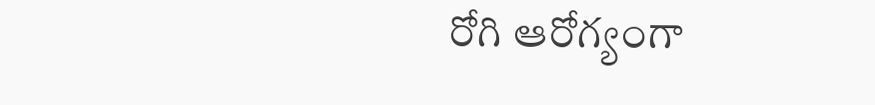రోగి ఆరోగ్యంగా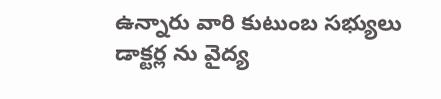ఉన్నారు వారి కుటుంబ సభ్యులు డాక్టర్ల ను వైద్య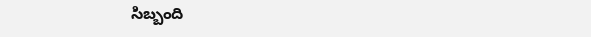సిబ్బంది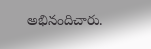అభినందిచారు.